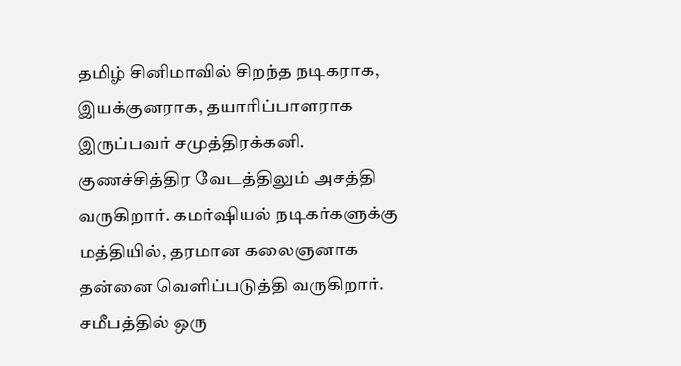தமிழ் சினிமாவில் சிறந்த நடிகராக, இயக்குனராக, தயாரிப்பாளராக இருப்பவர் சமுத்திரக்கனி. குணச்சித்திர வேடத்திலும் அசத்தி வருகிறார். கமர்ஷியல் நடிகர்களுக்கு மத்தியில், தரமான கலைஞனாக தன்னை வெளிப்படுத்தி வருகிறார். சமீபத்தில் ஒரு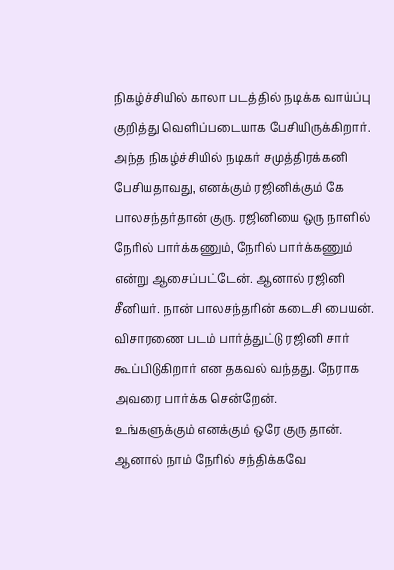நிகழ்ச்சியில் காலா படத்தில் நடிக்க வாய்ப்பு குறித்து வெளிப்படையாக பேசியிருக்கிறார்.
அந்த நிகழ்ச்சியில் நடிகர் சமுத்திரக்கனி பேசியதாவது, எனக்கும் ரஜினிக்கும் கே பாலசந்தர்தான் குரு. ரஜினியை ஒரு நாளில் நேரில் பார்க்கணும், நேரில் பார்க்கணும் என்று ஆசைப்பட்டேன். ஆனால் ரஜினி சீனியர். நான் பாலசந்தரின் கடைசி பையன். விசாரணை படம் பார்த்துட்டு ரஜினி சார் கூப்பிடுகிறார் என தகவல் வந்தது. நேராக அவரை பார்க்க சென்றேன்.
உங்களுக்கும் எனக்கும் ஒரே குரு தான். ஆனால் நாம் நேரில் சந்திக்கவே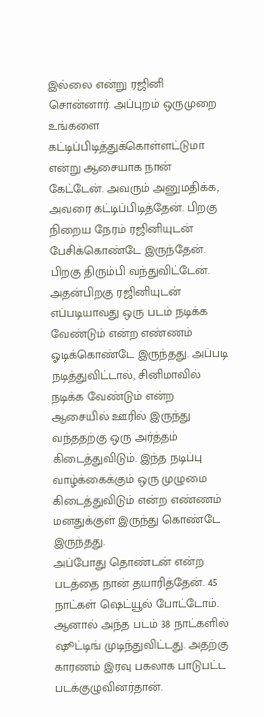இல்லை என்று ரஜினி சொன்னார். அப்புறம் ஒருமுறை உங்களை கட்டிப்பிடித்துக்கொள்ளட்டுமா என்று ஆசையாக நான் கேட்டேன். அவரும் அனுமதிக்க, அவரை கட்டிப்பிடித்தேன். பிறகு நிறைய நேரம் ரஜினியுடன் பேசிக்கொண்டே இருந்தேன். பிறகு திரும்பி வந்துவிட்டேன்.
அதன்பிறகு ரஜினியுடன் எப்படியாவது ஒரு படம் நடிக்க வேண்டும் என்ற எண்ணம் ஓடிக்கொண்டே இருந்தது. அப்படி நடித்துவிட்டால், சினிமாவில் நடிக்க வேண்டும் என்ற ஆசையில் ஊரில் இருந்து வந்ததற்கு ஒரு அர்த்தம் கிடைத்துவிடும். இந்த நடிப்பு வாழ்க்கைக்கும் ஒரு முழுமை கிடைத்துவிடும் என்ற எண்ணம் மனதுக்குள் இருந்து கொண்டே இருந்தது.
அப்போது தொண்டன் என்ற படத்தை நான் தயாரித்தேன். 45 நாட்கள் ஷெட்யூல் போட்டோம். ஆனால் அந்த படம் 38 நாட்களில் ஷூட்டிங் முடிந்துவிட்டது. அதற்கு காரணம் இரவு பகலாக பாடுபட்ட படக்குழுவினர்தான்.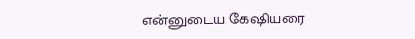என்னுடைய கேஷியரை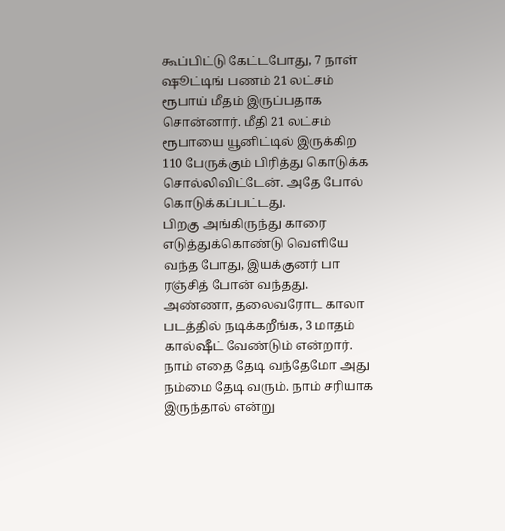கூப்பிட்டு கேட்டபோது, 7 நாள் ஷூட்டிங் பணம் 21 லட்சம் ரூபாய் மீதம் இருப்பதாக சொன்னார். மீதி 21 லட்சம் ரூபாயை யூனிட்டில் இருக்கிற 110 பேருக்கும் பிரித்து கொடுக்க சொல்லிவிட்டேன். அதே போல் கொடுக்கப்பட்டது.
பிறகு அங்கிருந்து காரை எடுத்துக்கொண்டு வெளியே வந்த போது, இயக்குனர் பா ரஞ்சித் போன் வந்தது. அண்ணா, தலைவரோட காலா படத்தில் நடிக்கறீங்க, 3 மாதம் கால்ஷீட் வேண்டும் என்றார். நாம் எதை தேடி வந்தேமோ அது நம்மை தேடி வரும். நாம் சரியாக இருந்தால் என்று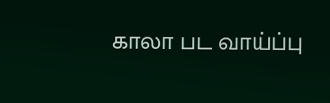காலா பட வாய்ப்பு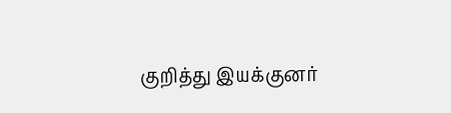குறித்து இயக்குனர்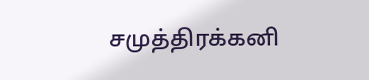சமுத்திரக்கனி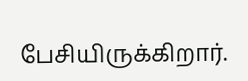பேசியிருக்கிறார்.